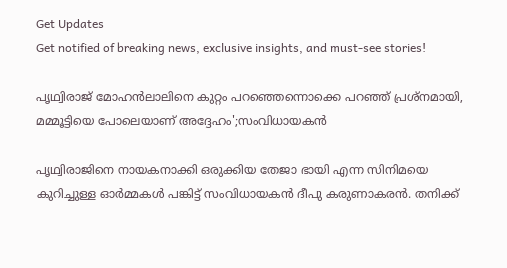Get Updates
Get notified of breaking news, exclusive insights, and must-see stories!

പൃഥ്വിരാജ് മോഹൻലാലിനെ കുറ്റം പറഞ്ഞെന്നൊക്കെ പറഞ്ഞ് പ്രശ്നമായി, മമ്മൂട്ടിയെ പോലെയാണ് അദ്ദേഹം';സംവിധായകൻ

പൃഥ്വിരാജിനെ നായകനാക്കി ഒരുക്കിയ തേജാ ഭായി എന്ന സിനിമയെ കുറിച്ചുള്ള ഓർമ്മകൾ പങ്കിട്ട് സംവിധായകൻ ദീപു കരുണാകരൻ. തനിക്ക്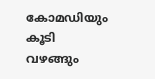കോമഡിയും കൂടി വഴങ്ങും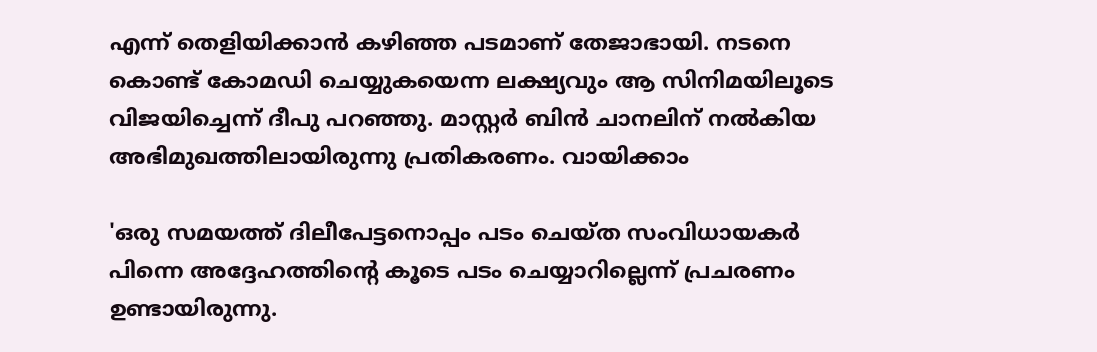എന്ന് തെളിയിക്കാൻ കഴിഞ്ഞ പടമാണ് തേജാഭായി. നടനെ കൊണ്ട് കോമഡി ചെയ്യുകയെന്ന ലക്ഷ്യവും ആ സിനിമയിലൂടെ വിജയിച്ചെന്ന് ദീപു പറഞ്ഞു. മാസ്റ്റർ ബിൻ ചാനലിന് നൽകിയ അഭിമുഖത്തിലായിരുന്നു പ്രതികരണം. വായിക്കാം

'ഒരു സമയത്ത് ദിലീപേട്ടനൊപ്പം പടം ചെയ്ത സംവിധായകർ പിന്നെ അദ്ദേഹത്തിൻ്റെ കൂടെ പടം ചെയ്യാറില്ലെന്ന് പ്രചരണം ഉണ്ടായിരുന്നു.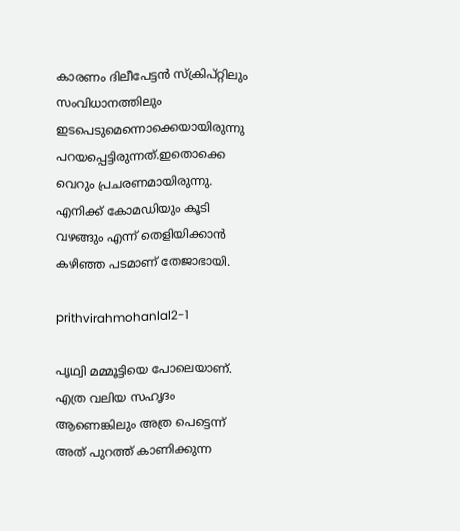കാരണം ദിലീപേട്ടൻ സ്ക്രിപ്റ്റിലും സംവിധാനത്തിലും ഇടപെടുമെന്നൊക്കെയായിരുന്നു പറയപ്പെട്ടിരുന്നത്.ഇതൊക്കെ വെറും പ്രചരണമായിരുന്നു. എനിക്ക് കോമഡിയും കൂടി വഴങ്ങും എന്ന് തെളിയിക്കാൻ കഴിഞ്ഞ പടമാണ് തേജാഭായി.

prithvirahmohanlal2-1

പൃഥ്വി മമ്മൂട്ടിയെ പോലെയാണ്. എത്ര വലിയ സഹൃദം ആണെങ്കിലും അത്ര പെട്ടെന്ന് അത് പുറത്ത് കാണിക്കുന്ന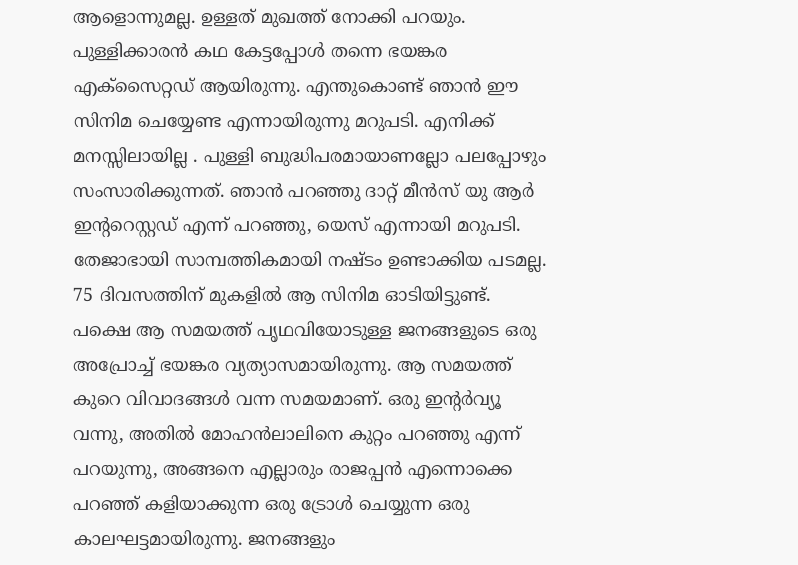ആളൊന്നുമല്ല. ഉള്ളത് മുഖത്ത് നോക്കി പറയും. പുള്ളിക്കാരൻ കഥ കേട്ടപ്പോൾ തന്നെ ഭയങ്കര എക്സൈറ്റഡ് ആയിരുന്നു. എന്തുകൊണ്ട് ഞാൻ ഈ സിനിമ ചെയ്യേണ്ട എന്നായിരുന്നു മറുപടി. എനിക്ക് മനസ്സിലായില്ല . പുള്ളി ബുദ്ധിപരമായാണല്ലോ പലപ്പോഴും സംസാരിക്കുന്നത്. ഞാൻ പറഞ്ഞു ദാറ്റ് മീൻസ് യു ആർ ഇൻ്ററെസ്റ്റഡ് എന്ന് പറഞ്ഞു, യെസ് എന്നായി മറുപടി. തേജാഭായി സാമ്പത്തികമായി നഷ്ടം ഉണ്ടാക്കിയ പടമല്ല. 75 ദിവസത്തിന് മുകളിൽ ആ സിനിമ ഓടിയിട്ടുണ്ട്. പക്ഷെ ആ സമയത്ത് പൃഥവിയോടുള്ള ജനങ്ങളുടെ ഒരു അപ്രോച്ച് ഭയങ്കര വ്യത്യാസമായിരുന്നു. ആ സമയത്ത് കുറെ വിവാദങ്ങൾ വന്ന സമയമാണ്. ഒരു ഇന്റർവ്യൂ വന്നു, അതിൽ മോഹൻലാലിനെ കുറ്റം പറഞ്ഞു എന്ന് പറയുന്നു, അങ്ങനെ എല്ലാരും രാജപ്പൻ എന്നൊക്കെ പറഞ്ഞ് കളിയാക്കുന്ന ഒരു ട്രോൾ ചെയ്യുന്ന ഒരു കാലഘട്ടമായിരുന്നു. ജനങ്ങളും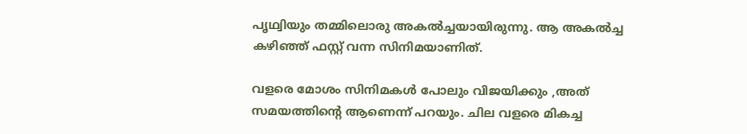പൃഥ്വിയും തമ്മിലൊരു അകൽച്ചയായിരുന്നു. ആ അകൽച്ച കഴിഞ്ഞ് ഫസ്റ്റ് വന്ന സിനിമയാണിത്.

വളരെ മോശം സിനിമകൾ പോലും വിജയിക്കും ,അത് സമയത്തിന്റെ ആണെന്ന് പറയും. ചില വളരെ മികച്ച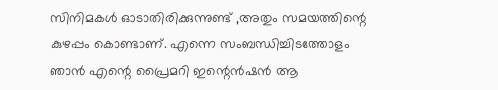സിനിമകൾ ഓടാതിരിക്കുന്നുണ്ട് ,അതും സമയത്തിന്റെ കുഴപ്പം കൊണ്ടാണ്. എന്നെ സംബന്ധിച്ചിടത്തോളം ഞാൻ എന്റെ പ്രൈമറി ഇന്റെൻഷൻ ആ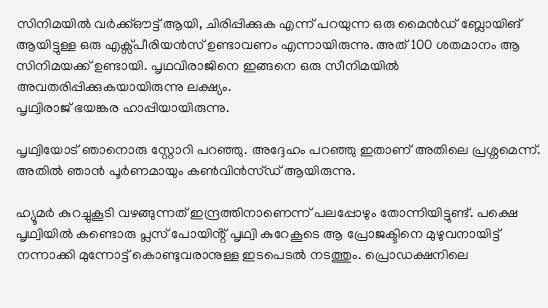സിനിമയിൽ വർക്ക്ഔട്ട് ആയി, ചിരിപ്പിക്കുക എന്ന് പറയുന്ന ഒരു മൈൻഡ് ബ്ലോയിങ് ആയിട്ടുള്ള ഒരു എക്സ്പീരിയൻസ് ഉണ്ടാവണം എന്നായിരുന്നു. അത് 100 ശതമാനം ആ സിനിമയക്ക് ഉണ്ടായി. പൃഥവിരാജിനെ ഇങ്ങനെ ഒരു സീനിമയിൽ അവതരിപ്പിക്കുകയായിരുന്നു ലക്ഷ്യം.
പൃഥ്വിരാജ് ഭയങ്കര ഹാപ്പിയായിരുന്നു.

പൃഥ്വിയോട് ഞാനൊരു സ്റ്റോറി പറഞ്ഞു. അദ്ദേഹം പറഞ്ഞു ഇതാണ് അതിലെ പ്രശ്നമെന്ന്. അതിൽ ഞാൻ പൂർണമായും കണ്‍വിൻസ്ഡ് ആയിരുന്നു.

ഹ്യൂമർ കുറച്ചുകൂടി വഴങ്ങുന്നത് ഇന്ദ്രത്തിനാണെന്ന് പലപ്പോഴും തോന്നിയിട്ടുണ്ട്. പക്ഷെ പൃഥ്വിയിൽ കണ്ടൊരു പ്ലസ് പോയിൻ്റ് പൃഥ്വി കുറേകൂടെ ആ പ്രോജക്ടിനെ മുഴുവനായിട്ട് നന്നാക്കി മുന്നോട്ട് കൊണ്ടുവരാനുള്ള ഇടപെടൽ നടത്തും. പ്രൊഡക്ഷനിലെ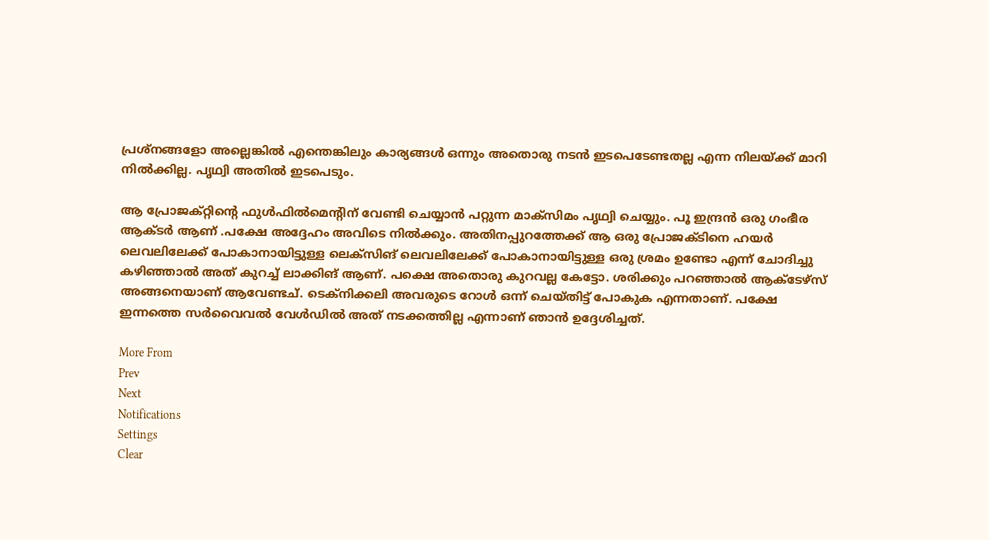പ്രശ്നങ്ങളോ അല്ലെങ്കിൽ എന്തെങ്കിലും കാര്യങ്ങൾ ഒന്നും അതൊരു നടൻ ഇടപെടേണ്ടതല്ല എന്ന നിലയ്ക്ക് മാറി നിൽക്കില്ല. പൃഥ്വി അതിൽ ഇടപെടും.

ആ പ്രോജക്റ്റിന്റെ ഫുൾഫിൽമെന്റിന് വേണ്ടി ചെയ്യാൻ പറ്റുന്ന മാക്സിമം പൃഥ്വി ചെയ്യും. പൂ ഇന്ദ്രൻ ഒരു ഗംഭീര ആക്ടർ ആണ് .പക്ഷേ അദ്ദേഹം അവിടെ നിൽക്കും. അതിനപ്പുറത്തേക്ക് ആ ഒരു പ്രോജക്ടിനെ ഹയർ ലെവലിലേക്ക് പോകാനായിട്ടുള്ള ലെക്സിങ് ലെവലിലേക്ക് പോകാനായിട്ടുള്ള ഒരു ശ്രമം ഉണ്ടോ എന്ന് ചോദിച്ചു കഴിഞ്ഞാൽ അത് കുറച്ച് ലാക്കിങ് ആണ്. പക്ഷെ അതൊരു കുറവല്ല കേട്ടോ. ശരിക്കും പറഞ്ഞാൽ ആക്ടേഴ്സ് അങ്ങനെയാണ് ആവേണ്ടച്. ടെക്നിക്കലി അവരുടെ റോൾ ഒന്ന് ചെയ്തിട്ട് പോകുക എന്നതാണ്. പക്ഷേ ഇന്നത്തെ സർവൈവൽ വേൾഡിൽ അത് നടക്കത്തില്ല എന്നാണ് ഞാൻ ഉദ്ദേശിച്ചത്.

More From
Prev
Next
Notifications
Settings
Clear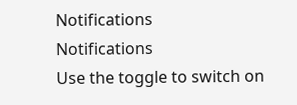Notifications
Notifications
Use the toggle to switch on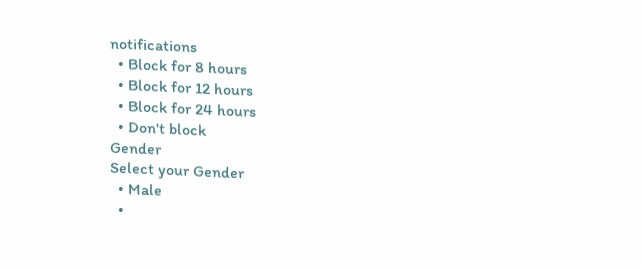notifications
  • Block for 8 hours
  • Block for 12 hours
  • Block for 24 hours
  • Don't block
Gender
Select your Gender
  • Male
  •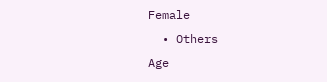Female
  • Others
Age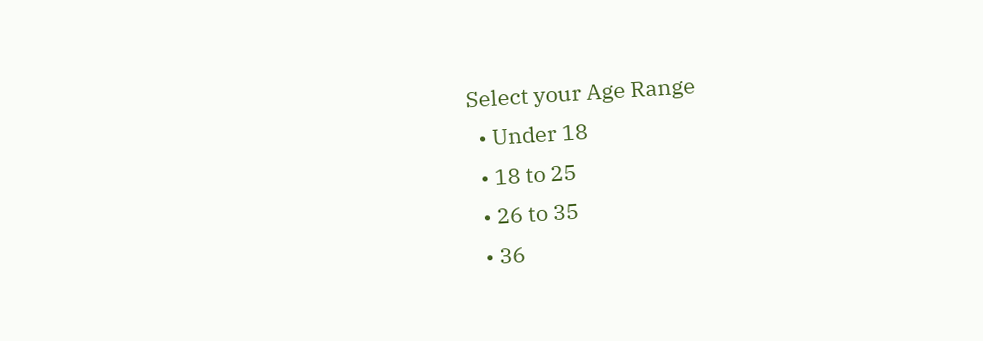Select your Age Range
  • Under 18
  • 18 to 25
  • 26 to 35
  • 36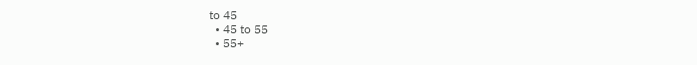to 45
  • 45 to 55
  • 55+